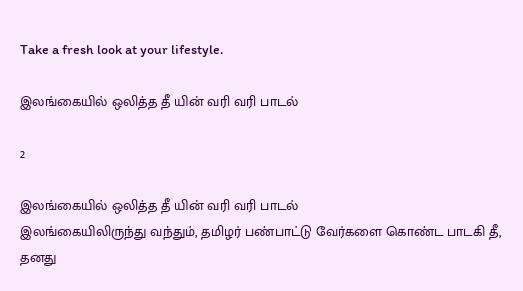Take a fresh look at your lifestyle.

இலங்கையில் ஒலித்த தீ யின் வரி வரி பாடல்

2

இலங்கையில் ஒலித்த தீ யின் வரி வரி பாடல்
இலங்கையிலிருந்து வந்தும், தமிழர் பண்பாட்டு வேர்களை கொண்ட பாடகி தீ, தனது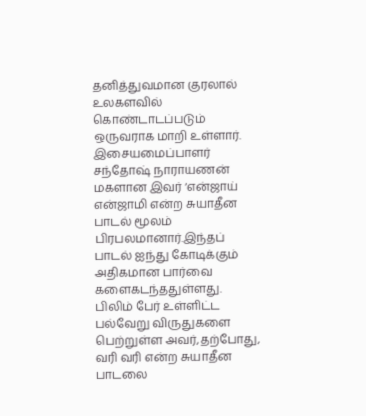தனித்துவமான குரலால் உலகளவில் கொண்டாடப்படும் ஒருவராக மாறி உள்ளார். இசையமைப்பாளர் சந்தோஷ் நாராயணன் மகளான இவர் ‘என்ஜாய் என்ஜாமி என்ற சுயாதீன பாடல் மூலம் பிரபலமானார்.இந்தப் பாடல் ஐந்து கோடிக்கும் அதிகமான பார்வை களைகடந்ததுள்ளது.
பிலிம் பேர் உள்ளிட்ட பல்வேறு விருதுகளை பெற்றுள்ள அவர்,தற்போது, வரி வரி என்ற சுயாதீன பாடலை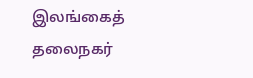இலங்கைத் தலைநகர்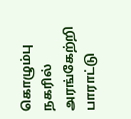கொழும்பு நகரில் அரங்கேற்றி பாராட்டு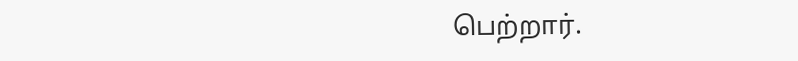பெற்றார்.